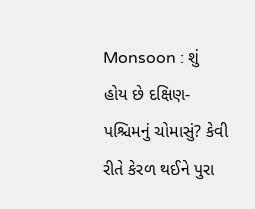Monsoon : શું હોય છે દક્ષિણ-પશ્ચિમનું ચોમાસું? કેવી રીતે કેરળ થઈને પુરા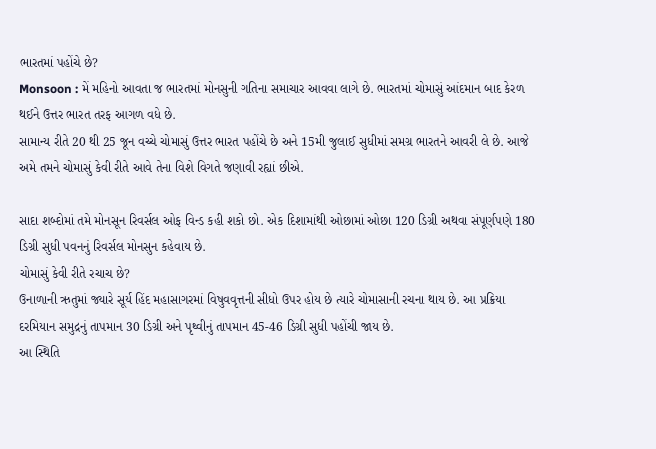ભારતમાં પહોંચે છે?
Monsoon : મેં મહિનો આવતા જ ભારતમાં મોનસુની ગતિના સમાચાર આવવા લાગે છે. ભારતમાં ચોમાસું આંદમાન બાદ કેરળ થઈને ઉત્તર ભારત તરફ આગળ વધે છે.
સામાન્ય રીતે 20 થી 25 જૂન વચ્ચે ચોમાસું ઉત્તર ભારત પહોંચે છે અને 15મી જુલાઈ સુધીમાં સમગ્ર ભારતને આવરી લે છે. આજે અમે તમને ચોમાસું કેવી રીતે આવે તેના વિશે વિગતે જણાવી રહ્યાં છીએ.

સાદા શબ્દોમાં તમે મોનસૂન રિવર્સલ ઓફ વિન્ડ કહી શકો છો. એક દિશામાંથી ઓછામાં ઓછા 120 ડિગ્રી અથવા સંપૂર્ણપણે 180 ડિગ્રી સુધી પવનનું રિવર્સલ મોનસુન કહેવાય છે.
ચોમાસું કેવી રીતે રચાચ છે?
ઉનાળાની ઋતુમાં જ્યારે સૂર્ય હિંદ મહાસાગરમાં વિષુવવૃત્તની સીધો ઉપર હોય છે ત્યારે ચોમાસાની રચના થાય છે. આ પ્રક્રિયા દરમિયાન સમુદ્રનું તાપમાન 30 ડિગ્રી અને પૃથ્વીનું તાપમાન 45-46 ડિગ્રી સુધી પહોંચી જાય છે.
આ સ્થિતિ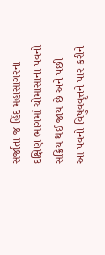સર્જાતા જ હિંદ મહાસાગરના દક્ષિણ ભાગમાં ચોમાસાના પવનો સક્રિય થઈ જાય છે અને પછી આ પવનો વિષુવવૃત્તને પાર કરીને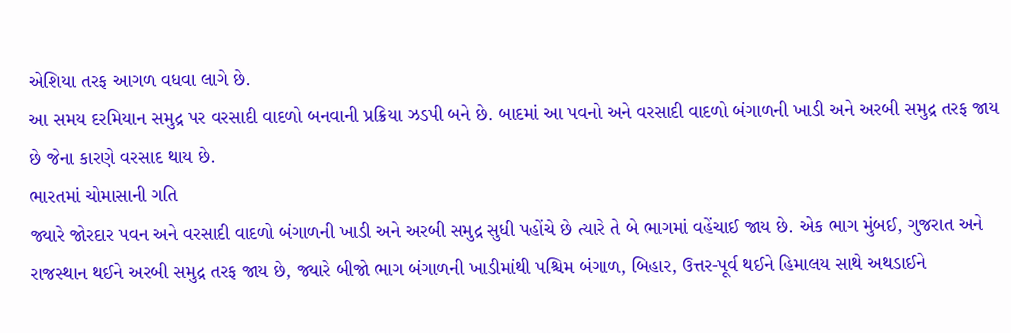એશિયા તરફ આગળ વધવા લાગે છે.
આ સમય દરમિયાન સમુદ્ર પર વરસાદી વાદળો બનવાની પ્રક્રિયા ઝડપી બને છે. બાદમાં આ પવનો અને વરસાદી વાદળો બંગાળની ખાડી અને અરબી સમુદ્ર તરફ જાય છે જેના કારણે વરસાદ થાય છે.
ભારતમાં ચોમાસાની ગતિ
જ્યારે જોરદાર પવન અને વરસાદી વાદળો બંગાળની ખાડી અને અરબી સમુદ્ર સુધી પહોંચે છે ત્યારે તે બે ભાગમાં વહેંચાઈ જાય છે. એક ભાગ મુંબઈ, ગુજરાત અને રાજસ્થાન થઈને અરબી સમુદ્ર તરફ જાય છે, જ્યારે બીજો ભાગ બંગાળની ખાડીમાંથી પશ્ચિમ બંગાળ, બિહાર, ઉત્તર-પૂર્વ થઈને હિમાલય સાથે અથડાઈને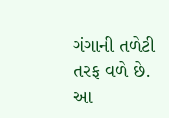ગંગાની તળેટી તરફ વળે છે. આ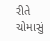રીતે ચોમાસું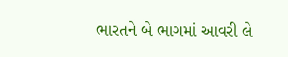ભારતને બે ભાગમાં આવરી લે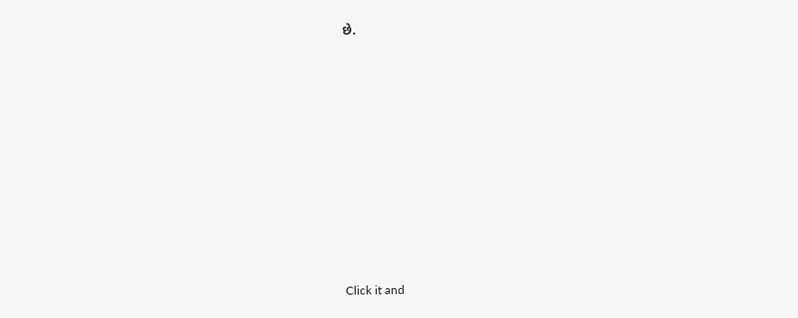છે.












Click it and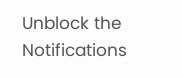Unblock the Notifications